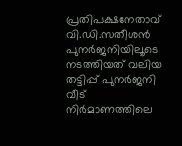പ്രതിപക്ഷനേതാവ് വി.ഡി.സതീശൻ പുനർജനിയിലൂടെ നടത്തിയത് വലിയ തട്ടിപ്പ് പുനർജനി വീട് നിർമാണത്തിലെ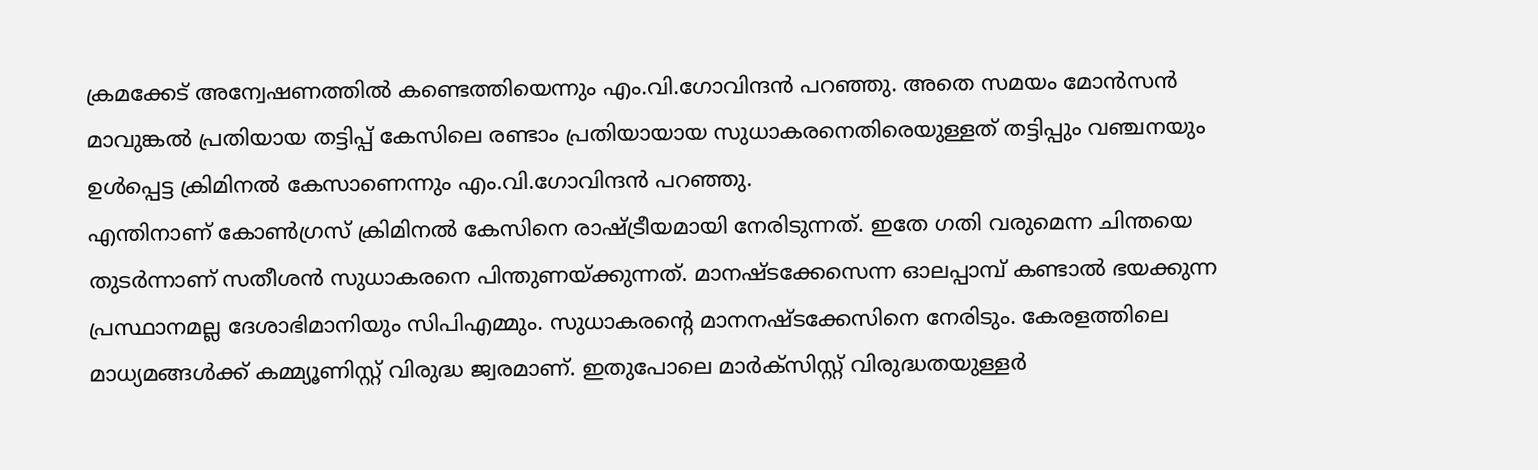ക്രമക്കേട് അന്വേഷണത്തിൽ കണ്ടെത്തിയെന്നും എം.വി.ഗോവിന്ദൻ പറഞ്ഞു. അതെ സമയം മോൻസൻ മാവുങ്കൽ പ്രതിയായ തട്ടിപ്പ് കേസിലെ രണ്ടാം പ്രതിയായായ സുധാകരനെതിരെയുള്ളത് തട്ടിപ്പും വഞ്ചനയും ഉൾപ്പെട്ട ക്രിമിനൽ കേസാണെന്നും എം.വി.ഗോവിന്ദൻ പറഞ്ഞു.
എന്തിനാണ് കോൺഗ്രസ് ക്രിമിനൽ കേസിനെ രാഷ്ട്രീയമായി നേരിടുന്നത്. ഇതേ ഗതി വരുമെന്ന ചിന്തയെ തുടർന്നാണ് സതീശൻ സുധാകരനെ പിന്തുണയ്ക്കുന്നത്. മാനഷ്ടക്കേസെന്ന ഓലപ്പാമ്പ് കണ്ടാൽ ഭയക്കുന്ന പ്രസ്ഥാനമല്ല ദേശാഭിമാനിയും സിപിഎമ്മും. സുധാകരന്റെ മാനനഷ്ടക്കേസിനെ നേരിടും. കേരളത്തിലെ മാധ്യമങ്ങൾക്ക് കമ്മ്യൂണിസ്റ്റ് വിരുദ്ധ ജ്വരമാണ്. ഇതുപോലെ മാർക്സിസ്റ്റ് വിരുദ്ധതയുള്ളർ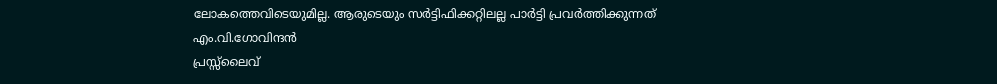ലോകത്തെവിടെയുമില്ല. ആരുടെയും സർട്ടിഫിക്കറ്റിലല്ല പാർട്ടി പ്രവർത്തിക്കുന്നത് എം.വി.ഗോവിന്ദൻ
പ്രസ്സ്ലൈവ്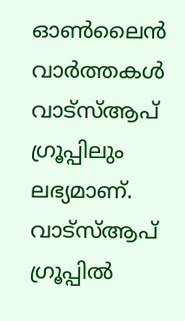ഓൺലൈൻ വാർത്തകൾ വാട്സ്ആപ് ഗ്രൂപ്പിലും ലഭ്യമാണ്. വാട്സ്ആപ് ഗ്രൂപ്പിൽ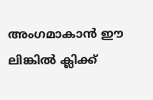അംഗമാകാൻ ഈ ലിങ്കിൽ ക്ലിക്ക്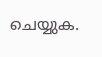ചെയ്യുക.